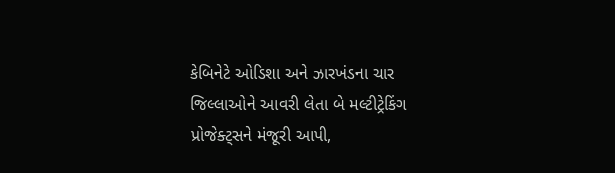કેબિનેટે ઓડિશા અને ઝારખંડના ચાર જિલ્લાઓને આવરી લેતા બે મલ્ટીટ્રેકિંગ પ્રોજેક્ટ્સને મંજૂરી આપી,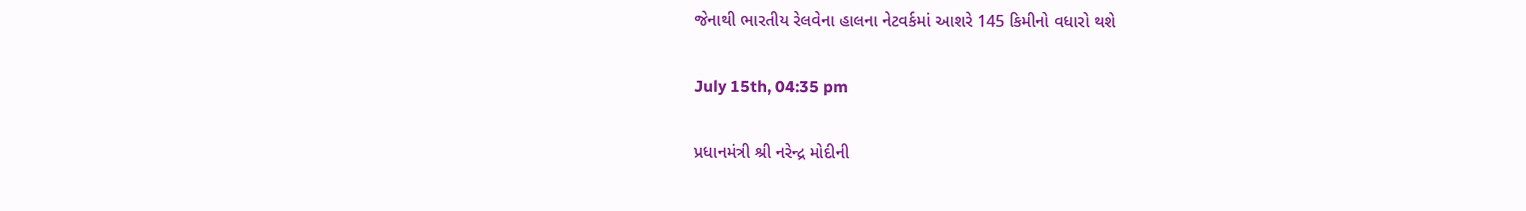જેનાથી ભારતીય રેલવેના હાલના નેટવર્કમાં આશરે 145 કિમીનો વધારો થશે

July 15th, 04:35 pm

પ્રધાનમંત્રી શ્રી નરેન્દ્ર મોદીની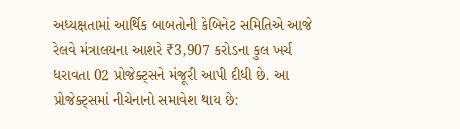અધ્યક્ષતામાં આર્થિક બાબતોની કેબિનેટ સમિતિએ આજે રેલવે મંત્રાલયના આશરે ₹3,907 કરોડના કુલ ખર્ચ ધરાવતા 02 પ્રોજેક્ટ્સને મંજૂરી આપી દીધી છે. આ પ્રોજેક્ટ્સમાં નીચેનાનો સમાવેશ થાય છે: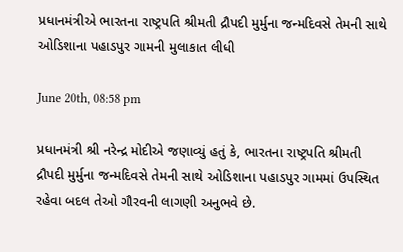પ્રધાનમંત્રીએ ભારતના રાષ્ટ્રપતિ શ્રીમતી દ્રૌપદી મુર્મુના જન્મદિવસે તેમની સાથે ઓડિશાના પહાડપુર ગામની મુલાકાત લીધી

June 20th, 08:58 pm

પ્રધાનમંત્રી શ્રી નરેન્દ્ર મોદીએ જણાવ્યું હતું કે, ભારતના રાષ્ટ્રપતિ શ્રીમતી દ્રૌપદી મુર્મુના જન્મદિવસે તેમની સાથે ઓડિશાના પહાડપુર ગામમાં ઉપસ્થિત રહેવા બદલ તેઓ ગૌરવની લાગણી અનુભવે છે.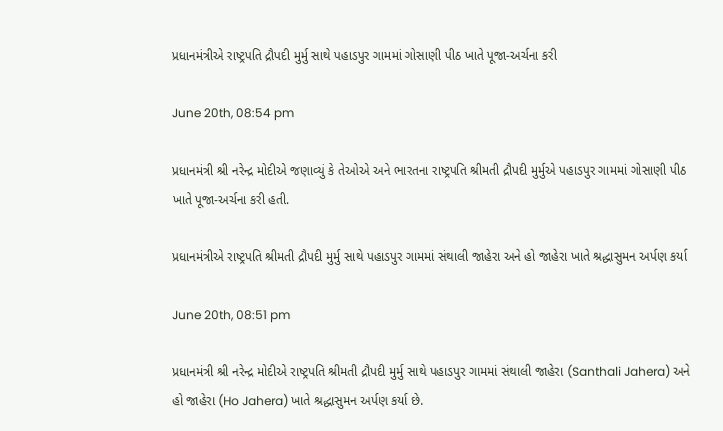પ્રધાનમંત્રીએ રાષ્ટ્રપતિ દ્રૌપદી મુર્મુ સાથે પહાડપુર ગામમાં ગોસાણી પીઠ ખાતે પૂજા-અર્ચના કરી

June 20th, 08:54 pm

પ્રધાનમંત્રી શ્રી નરેન્દ્ર મોદીએ જણાવ્યું કે તેઓએ અને ભારતના રાષ્ટ્રપતિ શ્રીમતી દ્રૌપદી મુર્મુએ પહાડપુર ગામમાં ગોસાણી પીઠ ખાતે પૂજા-અર્ચના કરી હતી.

પ્રધાનમંત્રીએ રાષ્ટ્રપતિ શ્રીમતી દ્રૌપદી મુર્મુ સાથે પહાડપુર ગામમાં સંથાલી જાહેરા અને હો જાહેરા ખાતે શ્રદ્ધાસુમન અર્પણ કર્યા

June 20th, 08:51 pm

પ્રધાનમંત્રી શ્રી નરેન્દ્ર મોદીએ રાષ્ટ્રપતિ શ્રીમતી દ્રૌપદી મુર્મુ સાથે પહાડપુર ગામમાં સંથાલી જાહેરા (Santhali Jahera) અને હો જાહેરા (Ho Jahera) ખાતે શ્રદ્ધાસુમન અર્પણ કર્યા છે.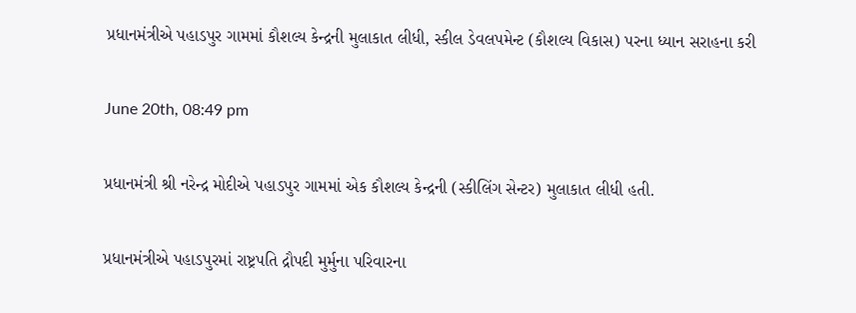પ્રધાનમંત્રીએ પહાડપુર ગામમાં કૌશલ્ય કેન્દ્રની મુલાકાત લીધી, સ્કીલ ડેવલપમેન્ટ (કૌશલ્ય વિકાસ) પરના ધ્યાન સરાહના કરી

June 20th, 08:49 pm

પ્રધાનમંત્રી શ્રી નરેન્દ્ર મોદીએ પહાડપુર ગામમાં એક કૌશલ્ય કેન્દ્રની (સ્કીલિંગ સેન્ટર) મુલાકાત લીધી હતી.

પ્રધાનમંત્રીએ પહાડપુરમાં રાષ્ટ્રપતિ દ્રૌપદી મુર્મુના પરિવારના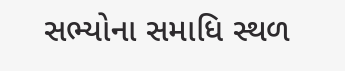સભ્યોના સમાધિ સ્થળ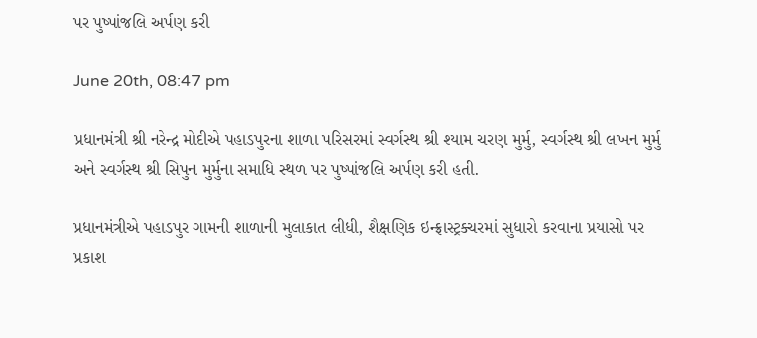પર પુષ્પાંજલિ અર્પણ કરી

June 20th, 08:47 pm

પ્રધાનમંત્રી શ્રી નરેન્દ્ર મોદીએ પહાડપુરના શાળા પરિસરમાં સ્વર્ગસ્થ શ્રી શ્યામ ચરણ મુર્મુ, સ્વર્ગસ્થ શ્રી લખન મુર્મુ અને સ્વર્ગસ્થ શ્રી સિપુન મુર્મુના સમાધિ સ્થળ પર પુષ્પાંજલિ અર્પણ કરી હતી.

પ્રધાનમંત્રીએ પહાડપુર ગામની શાળાની મુલાકાત લીધી, શૈક્ષણિક ઇન્ફ્રાસ્ટ્રક્ચરમાં સુધારો કરવાના પ્રયાસો પર પ્રકાશ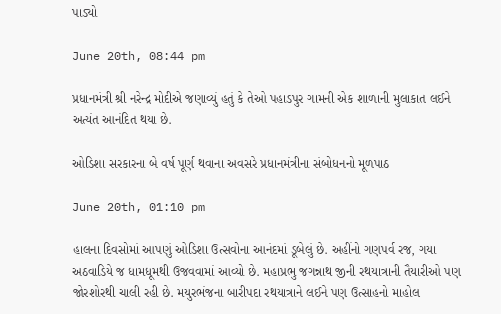પાડ્યો

June 20th, 08:44 pm

પ્રધાનમંત્રી શ્રી નરેન્દ્ર મોદીએ જણાવ્યું હતું કે તેઓ પહાડપુર ગામની એક શાળાની મુલાકાત લઈને અત્યંત આનંદિત થયા છે.

ઓડિશા સરકારના બે વર્ષ પૂર્ણ થવાના અવસરે પ્રધાનમંત્રીના સંબોધનનો મૂળપાઠ

June 20th, 01:10 pm

હાલના દિવસોમાં આપણું ઓડિશા ઉત્સવોના આનંદમાં ડૂબેલું છે. અહીંનો ગણપર્વ રજ, ગયા અઠવાડિયે જ ધામધૂમથી ઉજવવામાં આવ્યો છે. મહાપ્રભુ જગન્નાથ જીની રથયાત્રાની તૈયારીઓ પણ જોરશોરથી ચાલી રહી છે. મયુરભંજના બારીપદા રથયાત્રાને લઈને પણ ઉત્સાહનો માહોલ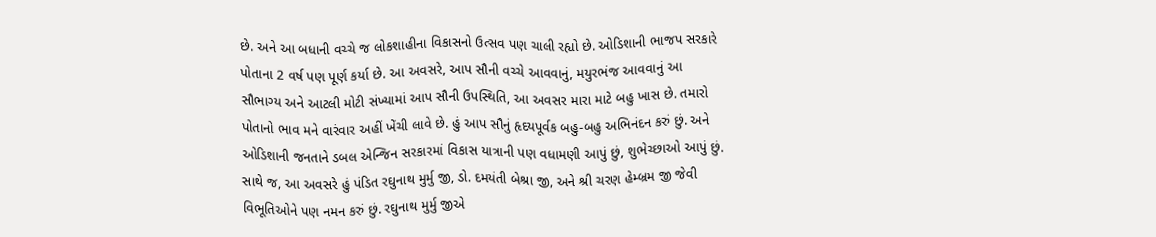છે. અને આ બધાની વચ્ચે જ લોકશાહીના વિકાસનો ઉત્સવ પણ ચાલી રહ્યો છે. ઓડિશાની ભાજપ સરકારે પોતાના 2 વર્ષ પણ પૂર્ણ કર્યા છે. આ અવસરે, આપ સૌની વચ્ચે આવવાનું, મયુરભંજ આવવાનું આ સૌભાગ્ય અને આટલી મોટી સંખ્યામાં આપ સૌની ઉપસ્થિતિ, આ અવસર મારા માટે બહુ ખાસ છે. તમારો પોતાનો ભાવ મને વારંવાર અહીં ખેંચી લાવે છે. હું આપ સૌનું હૃદયપૂર્વક બહુ-બહુ અભિનંદન કરું છું. અને ઓડિશાની જનતાને ડબલ એન્જિન સરકારમાં વિકાસ યાત્રાની પણ વધામણી આપું છું, શુભેચ્છાઓ આપું છું. સાથે જ, આ અવસરે હું પંડિત રઘુનાથ મુર્મુ જી, ડો. દમયંતી બેશ્રા જી, અને શ્રી ચરણ હેમ્બ્રમ જી જેવી વિભૂતિઓને પણ નમન કરું છું. રઘુનાથ મુર્મુ જીએ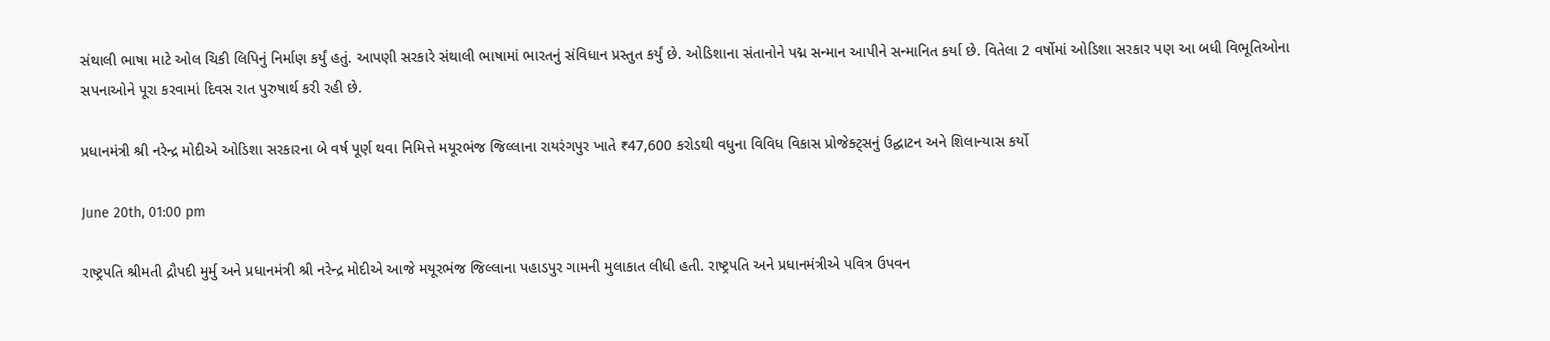સંથાલી ભાષા માટે ઓલ ચિકી લિપિનું નિર્માણ કર્યું હતું. આપણી સરકારે સંથાલી ભાષામાં ભારતનું સંવિધાન પ્રસ્તુત કર્યું છે. ઓડિશાના સંતાનોને પદ્મ સન્માન આપીને સન્માનિત કર્યા છે. વિતેલા 2 વર્ષોમાં ઓડિશા સરકાર પણ આ બધી વિભૂતિઓના સપનાઓને પૂરા કરવામાં દિવસ રાત પુરુષાર્થ કરી રહી છે.

પ્રધાનમંત્રી શ્રી નરેન્દ્ર મોદીએ ઓડિશા સરકારના બે વર્ષ પૂર્ણ થવા નિમિત્તે મયૂરભંજ જિલ્લાના રાયરંગપુર ખાતે ₹47,600 કરોડથી વધુના વિવિધ વિકાસ પ્રોજેક્ટ્સનું ઉદ્ઘાટન અને શિલાન્યાસ કર્યો

June 20th, 01:00 pm

રાષ્ટ્રપતિ શ્રીમતી દ્રૌપદી મુર્મુ અને પ્રધાનમંત્રી શ્રી નરેન્દ્ર મોદીએ આજે મયૂરભંજ જિલ્લાના પહાડપુર ગામની મુલાકાત લીધી હતી. રાષ્ટ્રપતિ અને પ્રધાનમંત્રીએ પવિત્ર ઉપવન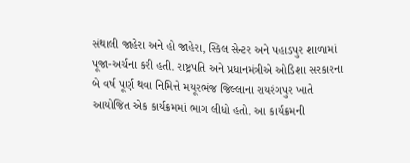સંથાલી જાહેરા અને હો જાહેરા, સ્કિલ સેન્ટર અને પહાડપુર શાળામાં પૂજા-અર્ચના કરી હતી. રાષ્ટ્રપતિ અને પ્રધાનમંત્રીએ ઓડિશા સરકારના બે વર્ષ પૂર્ણ થવા નિમિત્તે મયૂરભંજ જિલ્લાના રાયરંગપુર ખાતે આયોજિત એક કાર્યક્રમમાં ભાગ લીધો હતો. આ કાર્યક્રમની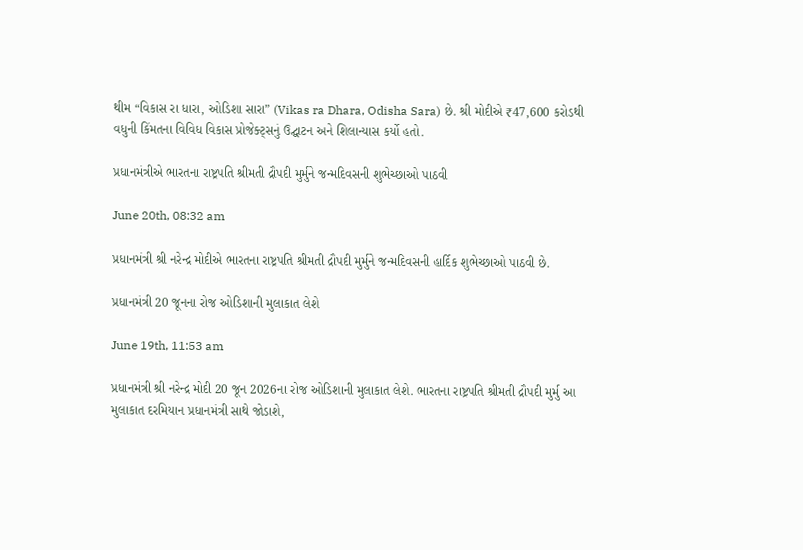થીમ “વિકાસ રા ધારા, ઓડિશા સારા” (Vikas ra Dhara, Odisha Sara) છે. શ્રી મોદીએ ₹47,600 કરોડથી વધુની કિંમતના વિવિધ વિકાસ પ્રોજેક્ટ્સનું ઉદ્ઘાટન અને શિલાન્યાસ કર્યો હતો.

પ્રધાનમંત્રીએ ભારતના રાષ્ટ્રપતિ શ્રીમતી દ્રૌપદી મુર્મુને જન્મદિવસની શુભેચ્છાઓ પાઠવી

June 20th, 08:32 am

પ્રધાનમંત્રી શ્રી નરેન્દ્ર મોદીએ ભારતના રાષ્ટ્રપતિ શ્રીમતી દ્રૌપદી મુર્મુને જન્મદિવસની હાર્દિક શુભેચ્છાઓ પાઠવી છે.

પ્રધાનમંત્રી 20 જૂનના રોજ ઓડિશાની મુલાકાત લેશે

June 19th, 11:53 am

પ્રધાનમંત્રી શ્રી નરેન્દ્ર મોદી 20 જૂન 2026ના રોજ ઓડિશાની મુલાકાત લેશે. ભારતના રાષ્ટ્રપતિ શ્રીમતી દ્રૌપદી મુર્મુ આ મુલાકાત દરમિયાન પ્રધાનમંત્રી સાથે જોડાશે,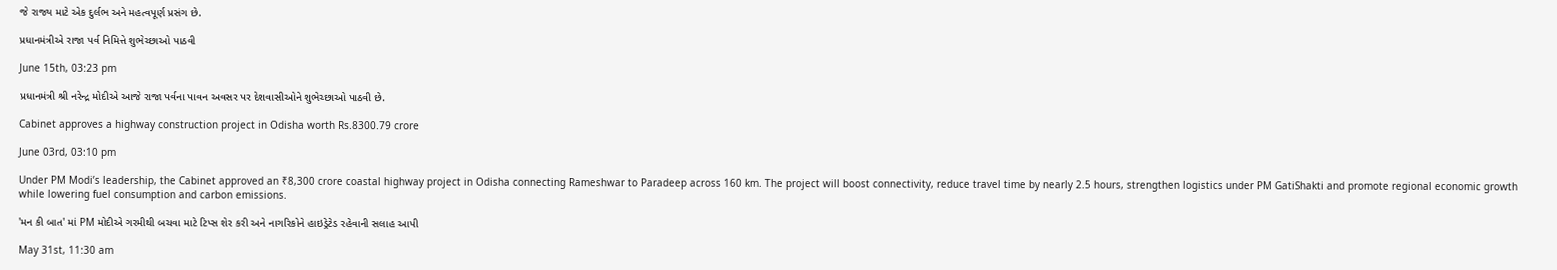જે રાજ્ય માટે એક દુર્લભ અને મહત્વપૂર્ણ પ્રસંગ છે.

પ્રધાનમંત્રીએ રાજા પર્વ નિમિત્તે શુભેચ્છાઓ પાઠવી

June 15th, 03:23 pm

પ્રધાનમંત્રી શ્રી નરેન્દ્ર મોદીએ આજે રાજા પર્વના પાવન અવસર પર દેશવાસીઓને શુભેચ્છાઓ પાઠવી છે.

Cabinet approves a highway construction project in Odisha worth Rs.8300.79 crore

June 03rd, 03:10 pm

Under PM Modi’s leadership, the Cabinet approved an ₹8,300 crore coastal highway project in Odisha connecting Rameshwar to Paradeep across 160 km. The project will boost connectivity, reduce travel time by nearly 2.5 hours, strengthen logistics under PM GatiShakti and promote regional economic growth while lowering fuel consumption and carbon emissions.

'મન કી બાત' માં PM મોદીએ ગરમીથી બચવા માટે ટિપ્સ શેર કરી અને નાગરિકોને હાઇડ્રેટેડ રહેવાની સલાહ આપી

May 31st, 11:30 am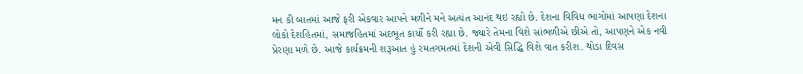મન કી બાતમાં આજે ફરી એકવાર આપને મળીને મને અત્યંત આનંદ થઇ રહ્યો છે. દેશના વિવિધ ભાગોમાં આપણા દેશના લોકો દેશહિતમાં, સમાજહિતમાં અદભૂત કાર્યો કરી રહ્યા છે. જ્યારે તેમના વિશે સાંભળીએ છીએ તો, આપણને એક નવી પ્રેરણા મળે છે. આજે કાર્યક્રમની શરૂઆત હું રમતગમતમાં દેશની એવી સિદ્ધિ વિશે વાત કરીશ. થોડા દિવસ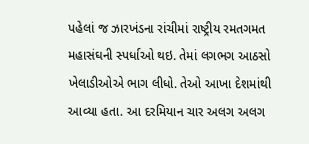પહેલાં જ ઝારખંડના રાંચીમાં રાષ્ટ્રીય રમતગમત મહાસંઘની સ્પર્ધાઓ થઇ. તેમાં લગભગ આઠસો ખેલાડીઓએ ભાગ લીધો. તેઓ આખા દેશમાંથી આવ્યા હતા. આ દરમિયાન ચાર અલગ અલગ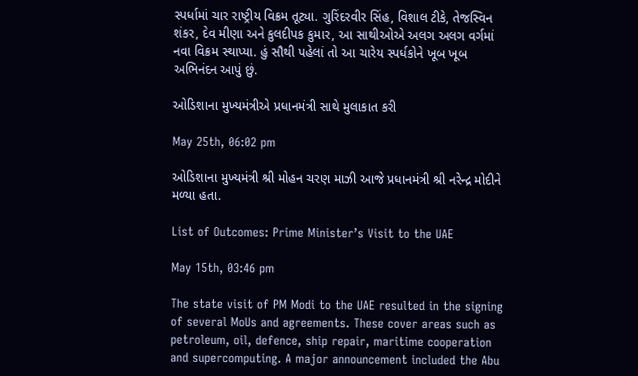સ્પર્ધામાં ચાર રાષ્ટ્રીય વિક્રમ તૂટ્યા. ગુરિંદરવીર સિંહ, વિશાલ ટીકે, તેજસ્વિન શંકર, દેવ મીણા અને કુલદીપક કુમાર, આ સાથીઓએ અલગ અલગ વર્ગમાં નવા વિક્રમ સ્થાપ્યા. હું સૌથી પહેલાં તો આ ચારેય સ્પર્ધકોને ખૂબ ખૂબ અભિનંદન આપું છું.

ઓડિશાના મુખ્યમંત્રીએ પ્રધાનમંત્રી સાથે મુલાકાત કરી

May 25th, 06:02 pm

ઓડિશાના મુખ્યમંત્રી શ્રી મોહન ચરણ માઝી આજે પ્રધાનમંત્રી શ્રી નરેન્દ્ર મોદીને મળ્યા હતા.

List of Outcomes: Prime Minister’s Visit to the UAE

May 15th, 03:46 pm

The state visit of PM Modi to the UAE resulted in the signing of several MoUs and agreements. These cover areas such as petroleum, oil, defence, ship repair, maritime cooperation and supercomputing. A major announcement included the Abu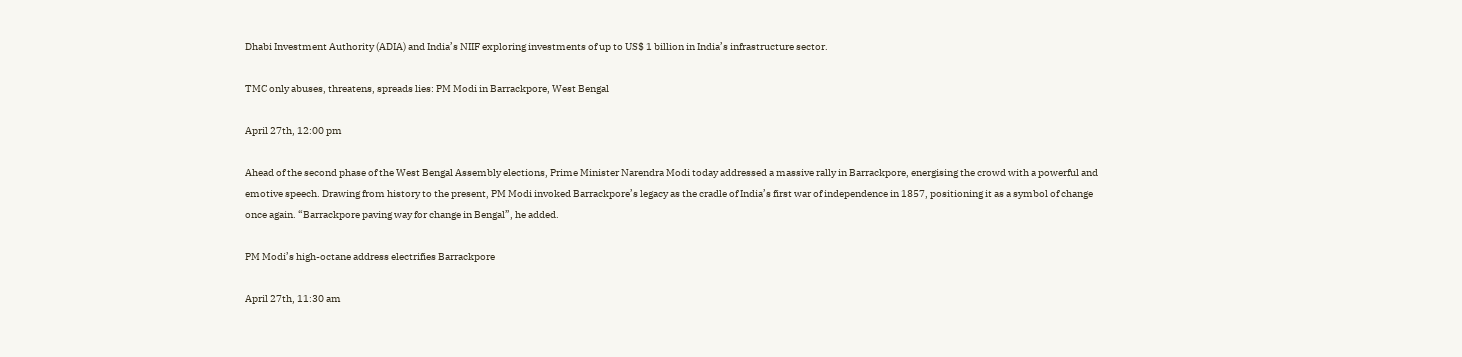Dhabi Investment Authority (ADIA) and India’s NIIF exploring investments of up to US$ 1 billion in India’s infrastructure sector.

TMC only abuses, threatens, spreads lies: PM Modi in Barrackpore, West Bengal

April 27th, 12:00 pm

Ahead of the second phase of the West Bengal Assembly elections, Prime Minister Narendra Modi today addressed a massive rally in Barrackpore, energising the crowd with a powerful and emotive speech. Drawing from history to the present, PM Modi invoked Barrackpore’s legacy as the cradle of India’s first war of independence in 1857, positioning it as a symbol of change once again. “Barrackpore paving way for change in Bengal”, he added.

PM Modi’s high-octane address electrifies Barrackpore

April 27th, 11:30 am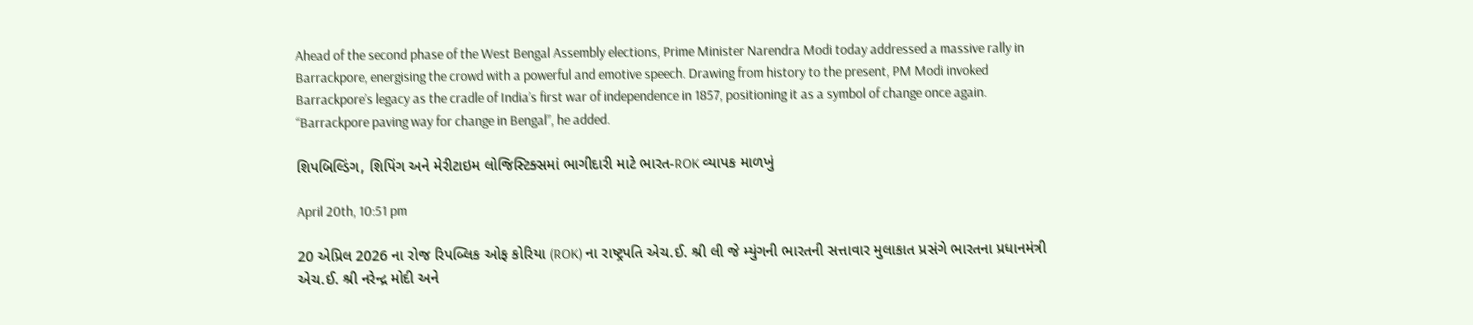Ahead of the second phase of the West Bengal Assembly elections, Prime Minister Narendra Modi today addressed a massive rally in Barrackpore, energising the crowd with a powerful and emotive speech. Drawing from history to the present, PM Modi invoked Barrackpore’s legacy as the cradle of India’s first war of independence in 1857, positioning it as a symbol of change once again. “Barrackpore paving way for change in Bengal”, he added.

શિપબિલ્ડિંગ, શિપિંગ અને મેરીટાઇમ લોજિસ્ટિક્સમાં ભાગીદારી માટે ભારત-ROK વ્યાપક માળખું

April 20th, 10:51 pm

20 એપ્રિલ 2026 ના રોજ રિપબ્લિક ઓફ કોરિયા (ROK) ના રાષ્ટ્રપતિ એચ.ઈ. શ્રી લી જે મ્યુંગની ભારતની સત્તાવાર મુલાકાત પ્રસંગે ભારતના પ્રધાનમંત્રી એચ.ઈ. શ્રી નરેન્દ્ર મોદી અને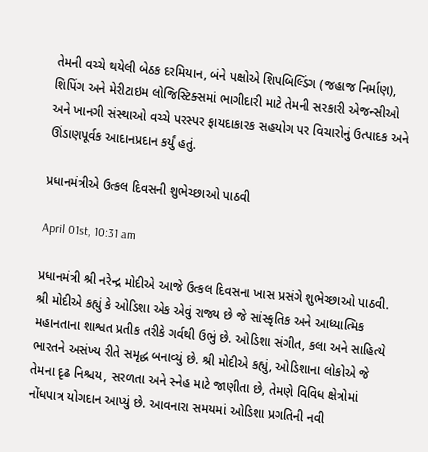તેમની વચ્ચે થયેલી બેઠક દરમિયાન, બંને પક્ષોએ શિપબિલ્ડિંગ (જહાજ નિર્માણ), શિપિંગ અને મેરીટાઇમ લોજિસ્ટિક્સમાં ભાગીદારી માટે તેમની સરકારી એજન્સીઓ અને ખાનગી સંસ્થાઓ વચ્ચે પરસ્પર ફાયદાકારક સહયોગ પર વિચારોનું ઉત્પાદક અને ઊંડાણપૂર્વક આદાનપ્રદાન કર્યું હતું.

પ્રધાનમંત્રીએ ઉત્કલ દિવસની શુભેચ્છાઓ પાઠવી

April 01st, 10:31 am

પ્રધાનમંત્રી શ્રી નરેન્દ્ર મોદીએ આજે ઉત્કલ દિવસના ખાસ પ્રસંગે શુભેચ્છાઓ પાઠવી. શ્રી મોદીએ કહ્યું કે ઓડિશા એક એવું રાજ્ય છે જે સાંસ્કૃતિક અને આધ્યાત્મિક મહાનતાના શાશ્વત પ્રતીક તરીકે ગર્વથી ઉભું છે. ઓડિશા સંગીત, કલા અને સાહિત્યે ભારતને અસંખ્ય રીતે સમૃદ્ધ બનાવ્યું છે. શ્રી મોદીએ કહ્યું, ઓડિશાના લોકોએ જે તેમના દૃઢ નિશ્ચય, સરળતા અને સ્નેહ માટે જાણીતા છે, તેમણે વિવિધ ક્ષેત્રોમાં નોંધપાત્ર યોગદાન આપ્યું છે. આવનારા સમયમાં ઓડિશા પ્રગતિની નવી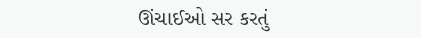ઊંચાઈઓ સર કરતું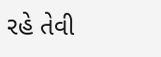રહે તેવી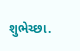શુભેચ્છા.